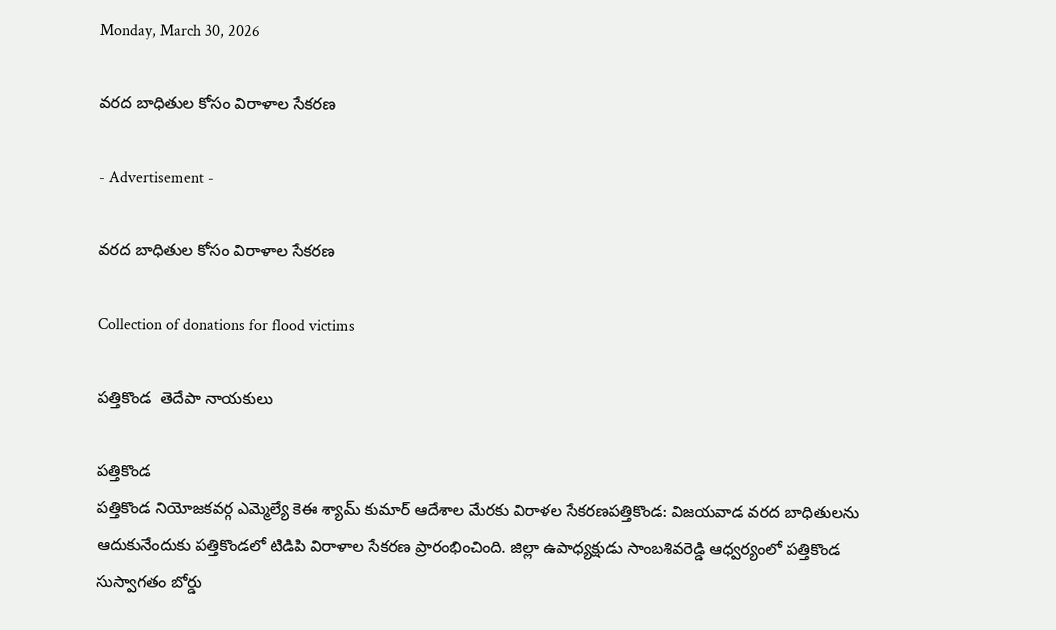Monday, March 30, 2026

వరద బాధితుల కోసం విరాళాల సేకరణ

- Advertisement -

వరద బాధితుల కోసం విరాళాల సేకరణ

Collection of donations for flood victims

పత్తికొండ  తెదేపా నాయకులు

పత్తికొండ
పత్తికొండ నియోజకవర్గ ఎమ్మెల్యే కెఈ శ్యామ్ కుమార్ ఆదేశాల మేరకు విరాళల సేకరణపత్తికొండ: విజయవాడ వరద బాధితులను ఆదుకునేందుకు పత్తికొండలో టిడిపి విరాళాల సేకరణ ప్రారంభించింది. జిల్లా ఉపాధ్యక్షుడు సాంబశివరెడ్డి ఆధ్వర్యంలో పత్తికొండ సుస్వాగతం బోర్డు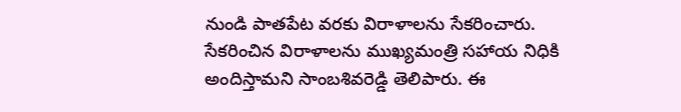నుండి పాతపేట వరకు విరాళాలను సేకరించారు. సేకరించిన విరాళాలను ముఖ్యమంత్రి సహాయ నిధికి అందిస్తామని సాంబశివరెడ్డి తెలిపారు. ఈ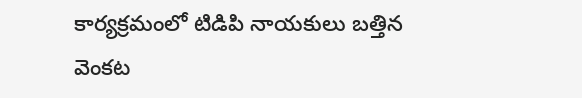కార్యక్రమంలో టిడిపి నాయకులు బత్తిన వెంకట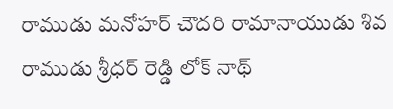రాముడు మనోహర్ చౌదరి రామానాయుడు శివ రాముడు శ్రీధర్ రెడ్డి లోక్ నాథ్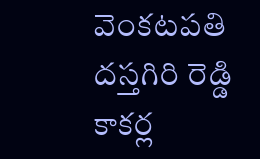వెంకటపతి దస్తగిరి రెడ్డి కాకర్ల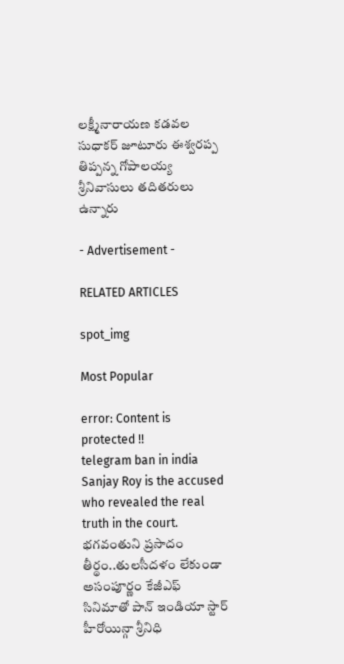లక్ష్మీనారాయణ కడవల సుధాకర్ జూటూరు ఈశ్వరప్ప తిప్పన్న గోపాలయ్య శ్రీనివాసులు తదితరులు ఉన్నారు

- Advertisement -

RELATED ARTICLES

spot_img

Most Popular

error: Content is protected !!
telegram ban in india Sanjay Roy is the accused who revealed the real truth in the court. భగవంతుని ప్రసాదం తీర్థం..తులసీదళం లేకుండా అసంపూర్ణం కేజీఎఫ్ సినిమాతో పాన్ ఇండియా స్టార్ హీరోయిన్గా శ్రీనిధి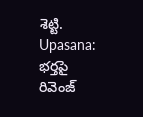శెట్టి. Upasana: భర్తపై రివెంజ్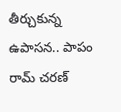తీర్చుకున్న ఉపాసన.. పాపం రామ్ చరణ్